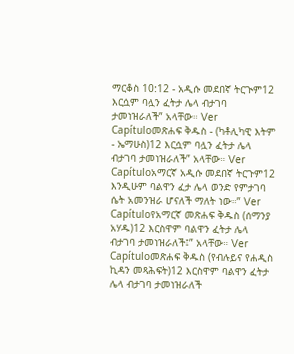ማርቆስ 10:12 - አዲሱ መደበኛ ትርጒም12 እርሷም ባሏን ፈትታ ሌላ ብታገባ ታመነዝራለች” አላቸው። Ver Capítuloመጽሐፍ ቅዱስ - (ካቶሊካዊ እትም - ኤማሁስ)12 እርሷም ባሏን ፈትታ ሌላ ብታገባ ታመነዝራለች” አላቸው። Ver Capítuloአማርኛ አዲሱ መደበኛ ትርጉም12 እንዲሁም ባልዋን ፈታ ሌላ ወንድ የምታገባ ሴት አመንዝራ ሆናለች ማለት ነው።” Ver Capítuloየአማርኛ መጽሐፍ ቅዱስ (ሰማንያ አሃዱ)12 እርስዋም ባልዋን ፈትታ ሌላ ብታገባ ታመነዝራለች፤” አላቸው። Ver Capítuloመጽሐፍ ቅዱስ (የብሉይና የሐዲስ ኪዳን መጻሕፍት)12 እርስዋም ባልዋን ፈትታ ሌላ ብታገባ ታመነዝራለች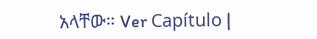አላቸው። Ver Capítulo |